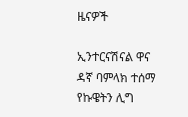ዜናዎች

ኢንተርናሽናል ዋና ዳኛ ባምላክ ተሰማ የኩዌትን ሊግ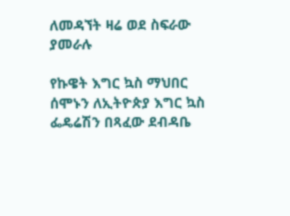ለመዳኘት ዛሬ ወደ ስፍራው ያመራሉ

የኩዌት እግር ኳስ ማህበር ሰሞኑን ለኢትዮጵያ እግር ኳስ ፌዴሬሽን በጻፈው ደብዳቤ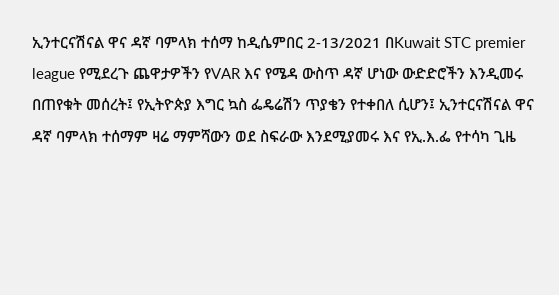ኢንተርናሽናል ዋና ዳኛ ባምላክ ተሰማ ከዲሴምበር 2-13/2021 በKuwait STC premier league የሚደረጉ ጨዋታዎችን የVAR እና የሜዳ ውስጥ ዳኛ ሆነው ውድድሮችን እንዲመሩ በጠየቁት መሰረት፤ የኢትዮጵያ እግር ኳስ ፌዴሬሽን ጥያቄን የተቀበለ ሲሆን፤ ኢንተርናሽናል ዋና ዳኛ ባምላክ ተሰማም ዛሬ ማምሻውን ወደ ስፍራው እንደሚያመሩ እና የኢ.እ.ፌ የተሳካ ጊዜ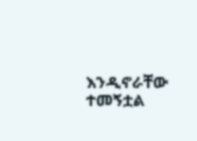እንዲኖራቸው ተመኝቷል